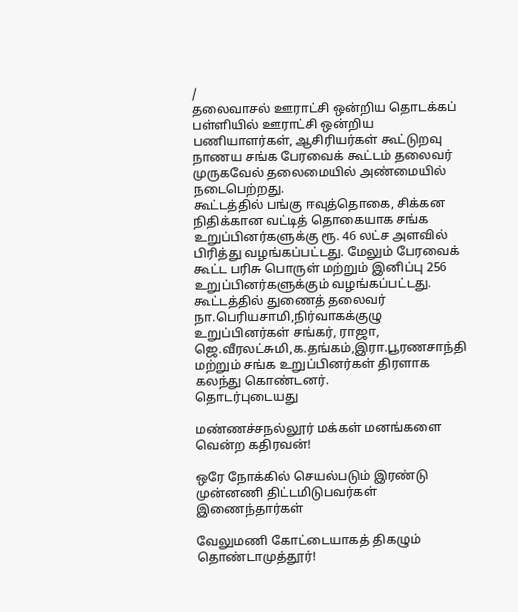/
தலைவாசல் ஊராட்சி ஒன்றிய தொடக்கப் பள்ளியில் ஊராட்சி ஒன்றிய பணியாளர்கள், ஆசிரியர்கள் கூட்டுறவு நாணய சங்க பேரவைக் கூட்டம் தலைவர் முருகவேல் தலைமையில் அண்மையில் நடைபெற்றது.
கூட்டத்தில் பங்கு ஈவுத்தொகை, சிக்கன நிதிக்கான வட்டித் தொகையாக சங்க உறுப்பினர்களுக்கு ரூ. 46 லட்ச அளவில் பிரித்து வழங்கப்பட்டது. மேலும் பேரவைக் கூட்ட பரிசு பொருள் மற்றும் இனிப்பு 256 உறுப்பினர்களுக்கும் வழங்கப்பட்டது.
கூட்டத்தில் துணைத் தலைவர் நா.பெரியசாமி,நிர்வாகக்குழு உறுப்பினர்கள் சங்கர், ராஜா, ஜெ.வீரலட்சுமி,க.தங்கம்,இரா.பூரணசாந்தி மற்றும் சங்க உறுப்பினர்கள் திரளாக கலந்து கொண்டனர்.
தொடர்புடையது

மண்ணச்சநல்லூர் மக்கள் மனங்களை வென்ற கதிரவன்!

ஒரே நோக்கில் செயல்படும் இரண்டு முன்னணி திட்டமிடுபவர்கள் இணைந்தார்கள்

வேலுமணி கோட்டையாகத் திகழும் தொண்டாமுத்தூர்!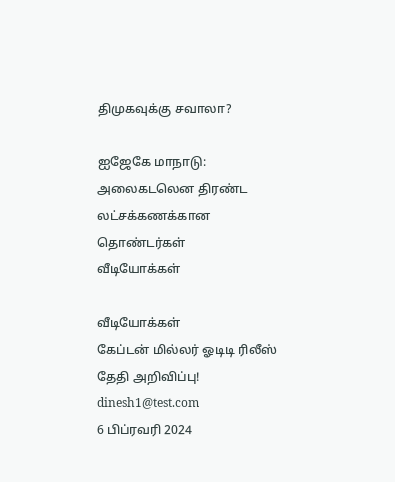திமுகவுக்கு சவாலா?

ஐஜேகே மாநாடு: அலைகடலென திரண்ட லட்சக்கணக்கான தொண்டர்கள்
வீடியோக்கள்

வீடியோக்கள்
கேப்டன் மில்லர் ஓடிடி ரிலீஸ் தேதி அறிவிப்பு!
dinesh1@test.com
6 பிப்ரவரி 2024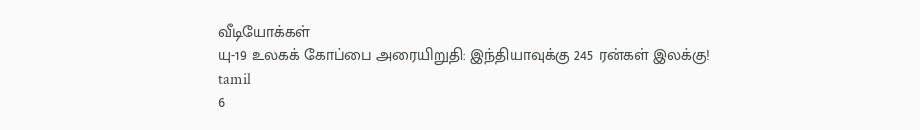வீடியோக்கள்
யு-19 உலகக் கோப்பை அரையிறுதி: இந்தியாவுக்கு 245 ரன்கள் இலக்கு!
tamil
6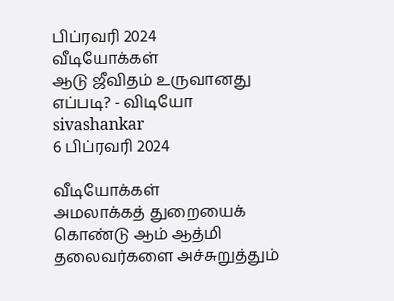பிப்ரவரி 2024
வீடியோக்கள்
ஆடு ஜீவிதம் உருவானது எப்படி? - விடியோ
sivashankar
6 பிப்ரவரி 2024

வீடியோக்கள்
அமலாக்கத் துறையைக் கொண்டு ஆம் ஆத்மி தலைவர்களை அச்சுறுத்தும்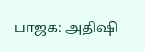பாஜக: அதிஷி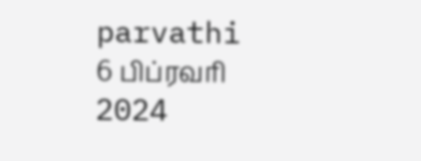parvathi
6 பிப்ரவரி 2024